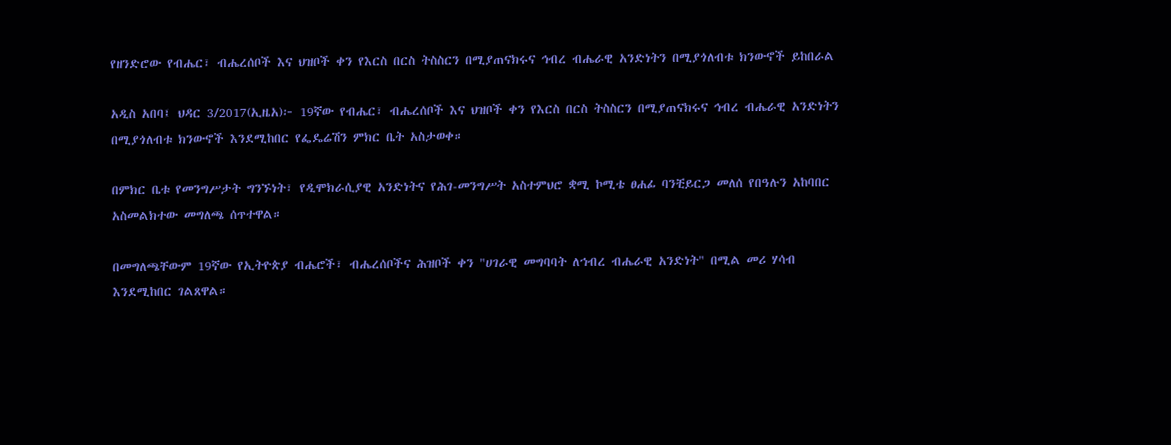የዘንድሮው የብሔር፣ ብሔረሰቦች እና ህዝቦች ቀን የእርስ በርስ ትስስርን በሚያጠናክሩና ኅብረ ብሔራዊ አንድነትን በሚያጎለብቱ ክንውኖች ይከበራል

አዲስ አበባ፤ ህዳር 3/2017(ኢዜአ)፦ 19ኛው የብሔር፣ ብሔረሰቦች እና ህዝቦች ቀን የእርስ በርስ ትስስርን በሚያጠናክሩና ኅብረ ብሔራዊ አንድነትን በሚያጎለብቱ ክንውኖች እንደሚከበር የፌዴሬሽን ምክር ቤት አስታወቀ።

በምክር ቤቱ የመንግሥታት ግንኙነት፣ የዲሞክራሲያዊ አንድነትና የሕገ-መንግሥት አስተምህሮ ቋሚ ኮሚቴ ፀሐፊ ባንቺይርጋ መለሰ የበዓሉን አከባበር አስመልክተው መግለጫ ሰጥተዋል።

በመግለጫቸውም 19ኛው የኢትዮጵያ ብሔሮች፣ ብሔረሰቦችና ሕዝቦች ቀን "ሀገራዊ መግባባት ለኀብረ ብሔራዊ አንድነት" በሚል መሪ ሃሳብ እንደሚከበር ገልጸዋል።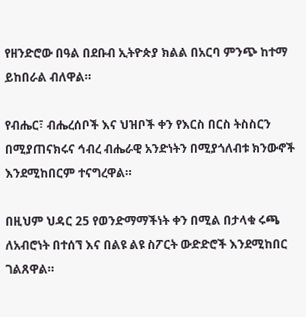የዘንድሮው በዓል በደቡብ ኢትዮጵያ ክልል በአርባ ምንጭ ከተማ ይከበራል ብለዋል።

የብሔር፣ ብሔረሰቦች እና ህዝቦች ቀን የእርስ በርስ ትስስርን በሚያጠናክሩና ኅብረ ብሔራዊ አንድነትን በሚያጎለብቱ ክንውኖች እንደሚከበርም ተናግረዋል።

በዚህም ህዳር 25 የወንድማማችነት ቀን በሚል በታላቁ ሩጫ ለአብሮነት በተሰኘ እና በልዩ ልዩ ስፖርት ውድድሮች እንደሚከበር ገልጸዋል።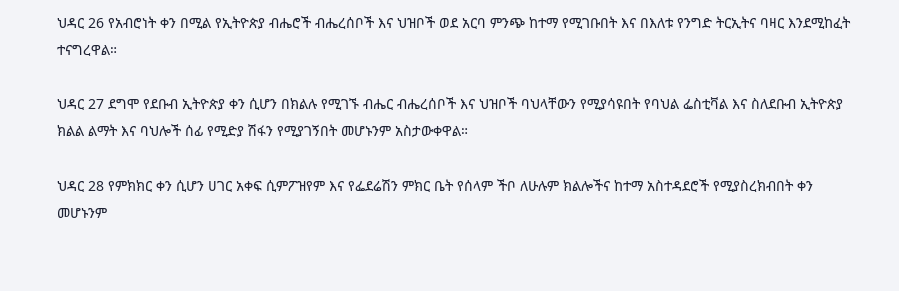ህዳር 26 የአብሮነት ቀን በሚል የኢትዮጵያ ብሔሮች ብሔረሰቦች እና ህዝቦች ወደ አርባ ምንጭ ከተማ የሚገቡበት እና በእለቱ የንግድ ትርኢትና ባዛር እንደሚከፈት ተናግረዋል።

ህዳር 27 ደግሞ የደቡብ ኢትዮጵያ ቀን ሲሆን በክልሉ የሚገኙ ብሔር ብሔረሰቦች እና ህዝቦች ባህላቸውን የሚያሳዩበት የባህል ፌስቲቫል እና ስለደቡብ ኢትዮጵያ ክልል ልማት እና ባህሎች ሰፊ የሚድያ ሽፋን የሚያገኝበት መሆኑንም አስታውቀዋል።

ህዳር 28 የምክክር ቀን ሲሆን ሀገር አቀፍ ሲምፖዝየም እና የፌደሬሽን ምክር ቤት የሰላም ችቦ ለሁሉም ክልሎችና ከተማ አስተዳደሮች የሚያስረክብበት ቀን መሆኑንም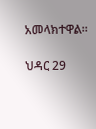አመላክተዋል።

ህዳር 29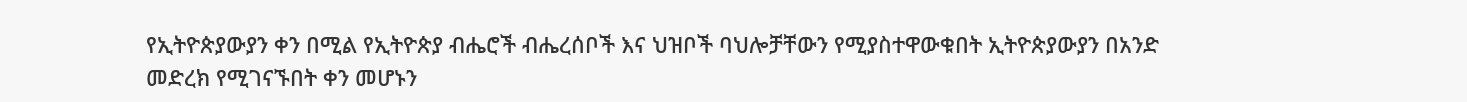የኢትዮጵያውያን ቀን በሚል የኢትዮጵያ ብሔሮች ብሔረሰቦች እና ህዝቦች ባህሎቻቸውን የሚያስተዋውቁበት ኢትዮጵያውያን በአንድ መድረክ የሚገናኙበት ቀን መሆኑን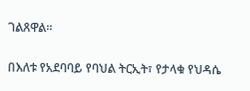ገልጸዋል።

በእለቱ የአደባባይ የባህል ትርኢት፣ የታላቁ የህዳሴ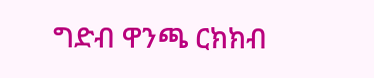ግድብ ዋንጫ ርክክብ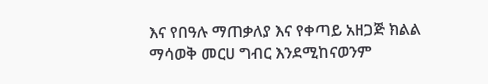እና የበዓሉ ማጠቃለያ እና የቀጣይ አዘጋጅ ክልል ማሳወቅ መርሀ ግብር እንደሚከናወንም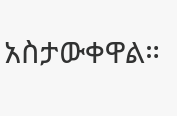አስታውቀዋል።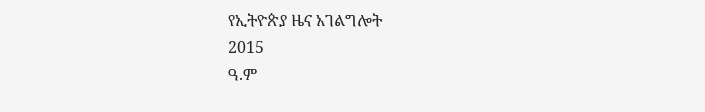የኢትዮጵያ ዜና አገልግሎት
2015
ዓ.ም